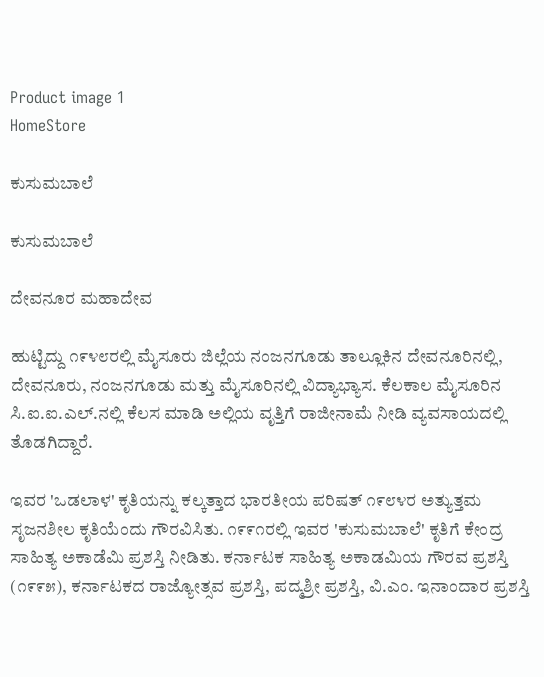Product image 1
HomeStore

ಕುಸುಮಬಾಲೆ

ಕುಸುಮಬಾಲೆ

ದೇವನೂರ ಮಹಾದೇವ

ಹುಟ್ಟಿದ್ದು ೧೯೪೮ರಲ್ಲಿ ಮೈಸೂರು ಜಿಲ್ಲೆಯ ನಂಜನಗೂಡು ತಾಲ್ಲೂಕಿನ ದೇವನೂರಿನಲ್ಲಿ, ದೇವನೂರು, ನಂಜನಗೂಡು ಮತ್ತು ಮೈಸೂರಿನಲ್ಲಿ ವಿದ್ಯಾಭ್ಯಾಸ. ಕೆಲಕಾಲ ಮೈಸೂರಿನ ಸಿ.ಐ.ಐ.ಎಲ್.ನಲ್ಲಿ ಕೆಲಸ ಮಾಡಿ ಅಲ್ಲಿಯ ವೃತ್ತಿಗೆ ರಾಜೀನಾಮೆ ನೀಡಿ ವ್ಯವಸಾಯದಲ್ಲಿ ತೊಡಗಿದ್ದಾರೆ.

ಇವರ 'ಒಡಲಾಳ' ಕೃತಿಯನ್ನು ಕಲ್ಕತ್ತಾದ ಭಾರತೀಯ ಪರಿಷತ್‌ ೧೯೮೪ರ ಅತ್ಯುತ್ತಮ ಸೃಜನಶೀಲ ಕೃತಿಯೆಂದು ಗೌರವಿಸಿತು. ೧೯೯೧ರಲ್ಲಿ ಇವರ 'ಕುಸುಮಬಾಲೆ' ಕೃತಿಗೆ ಕೇಂದ್ರ ಸಾಹಿತ್ಯ ಅಕಾಡೆಮಿ ಪ್ರಶಸ್ತಿ ನೀಡಿತು. ಕರ್ನಾಟಕ ಸಾಹಿತ್ಯ ಅಕಾಡಮಿಯ ಗೌರವ ಪ್ರಶಸ್ತಿ (೧೯೯೫), ಕರ್ನಾಟಕದ ರಾಜ್ಯೋತ್ಸವ ಪ್ರಶಸ್ತಿ, ಪದ್ಮಶ್ರೀ ಪ್ರಶಸ್ತಿ, ವಿ.ಎಂ. ಇನಾಂದಾರ ಪ್ರಶಸ್ತಿ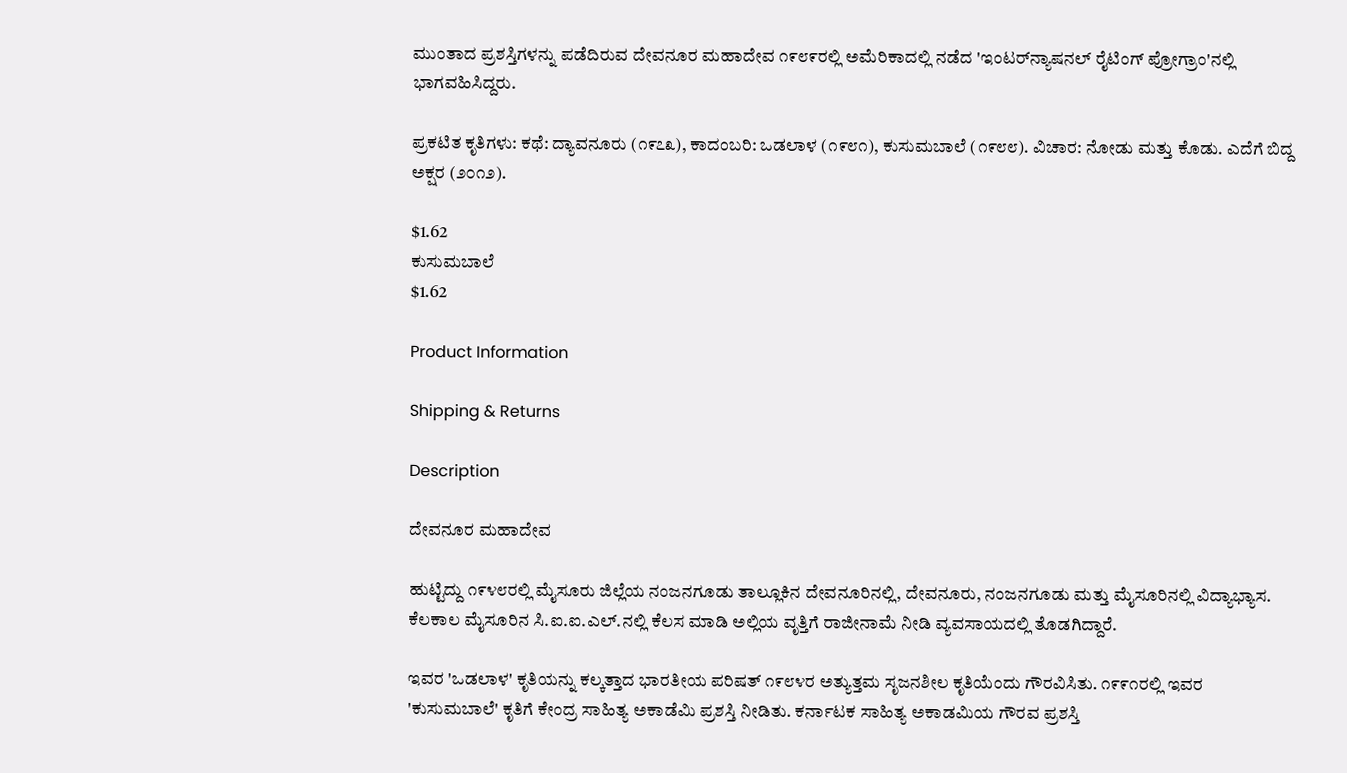ಮುಂತಾದ ಪ್ರಶಸ್ತಿಗಳನ್ನು ಪಡೆದಿರುವ ದೇವನೂರ ಮಹಾದೇವ ೧೯೮೯ರಲ್ಲಿ ಅಮೆರಿಕಾದಲ್ಲಿ ನಡೆದ 'ಇಂಟರ್‌ನ್ಯಾಷನಲ್ ರೈಟಿಂಗ್ ಪ್ರೋಗ್ರಾಂ'ನಲ್ಲಿ ಭಾಗವಹಿಸಿದ್ದರು.

ಪ್ರಕಟಿತ ಕೃತಿಗಳು: ಕಥೆ: ದ್ಯಾವನೂರು (೧೯೭೩), ಕಾದಂಬರಿ: ಒಡಲಾಳ (೧೯೮೧), ಕುಸುಮಬಾಲೆ (೧೯೮೮). ವಿಚಾರ: ನೋಡು ಮತ್ತು ಕೊಡು. ಎದೆಗೆ ಬಿದ್ದ ಅಕ್ಷರ (೨೦೧೨).

$1.62
ಕುಸುಮಬಾಲೆ
$1.62

Product Information

Shipping & Returns

Description

ದೇವನೂರ ಮಹಾದೇವ

ಹುಟ್ಟಿದ್ದು ೧೯೪೮ರಲ್ಲಿ ಮೈಸೂರು ಜಿಲ್ಲೆಯ ನಂಜನಗೂಡು ತಾಲ್ಲೂಕಿನ ದೇವನೂರಿನಲ್ಲಿ, ದೇವನೂರು, ನಂಜನಗೂಡು ಮತ್ತು ಮೈಸೂರಿನಲ್ಲಿ ವಿದ್ಯಾಭ್ಯಾಸ. ಕೆಲಕಾಲ ಮೈಸೂರಿನ ಸಿ.ಐ.ಐ.ಎಲ್.ನಲ್ಲಿ ಕೆಲಸ ಮಾಡಿ ಅಲ್ಲಿಯ ವೃತ್ತಿಗೆ ರಾಜೀನಾಮೆ ನೀಡಿ ವ್ಯವಸಾಯದಲ್ಲಿ ತೊಡಗಿದ್ದಾರೆ.

ಇವರ 'ಒಡಲಾಳ' ಕೃತಿಯನ್ನು ಕಲ್ಕತ್ತಾದ ಭಾರತೀಯ ಪರಿಷತ್‌ ೧೯೮೪ರ ಅತ್ಯುತ್ತಮ ಸೃಜನಶೀಲ ಕೃತಿಯೆಂದು ಗೌರವಿಸಿತು. ೧೯೯೧ರಲ್ಲಿ ಇವರ 'ಕುಸುಮಬಾಲೆ' ಕೃತಿಗೆ ಕೇಂದ್ರ ಸಾಹಿತ್ಯ ಅಕಾಡೆಮಿ ಪ್ರಶಸ್ತಿ ನೀಡಿತು. ಕರ್ನಾಟಕ ಸಾಹಿತ್ಯ ಅಕಾಡಮಿಯ ಗೌರವ ಪ್ರಶಸ್ತಿ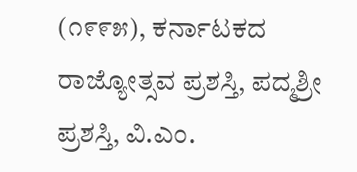(೧೯೯೫), ಕರ್ನಾಟಕದ ರಾಜ್ಯೋತ್ಸವ ಪ್ರಶಸ್ತಿ, ಪದ್ಮಶ್ರೀ ಪ್ರಶಸ್ತಿ, ವಿ.ಎಂ.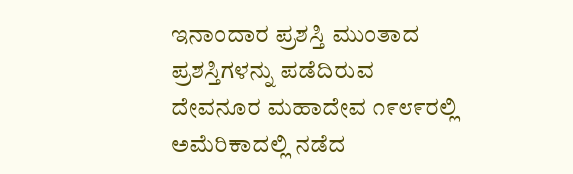ಇನಾಂದಾರ ಪ್ರಶಸ್ತಿ ಮುಂತಾದ ಪ್ರಶಸ್ತಿಗಳನ್ನು ಪಡೆದಿರುವ ದೇವನೂರ ಮಹಾದೇವ ೧೯೮೯ರಲ್ಲಿ ಅಮೆರಿಕಾದಲ್ಲಿ ನಡೆದ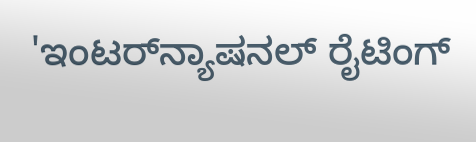'ಇಂಟರ್‌ನ್ಯಾಷನಲ್ ರೈಟಿಂಗ್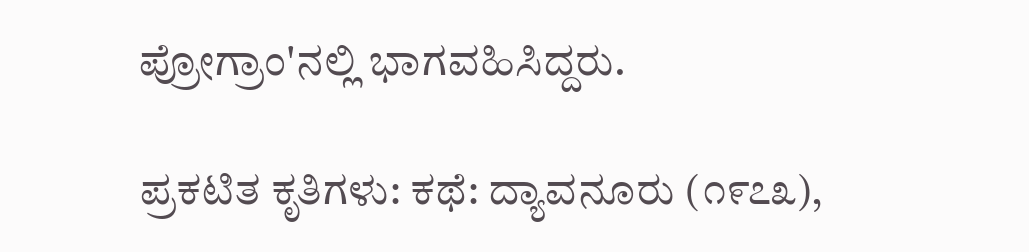ಪ್ರೋಗ್ರಾಂ'ನಲ್ಲಿ ಭಾಗವಹಿಸಿದ್ದರು.

ಪ್ರಕಟಿತ ಕೃತಿಗಳು: ಕಥೆ: ದ್ಯಾವನೂರು (೧೯೭೩),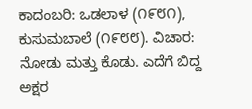ಕಾದಂಬರಿ: ಒಡಲಾಳ (೧೯೮೧), ಕುಸುಮಬಾಲೆ (೧೯೮೮). ವಿಚಾರ: ನೋಡು ಮತ್ತು ಕೊಡು. ಎದೆಗೆ ಬಿದ್ದ ಅಕ್ಷರ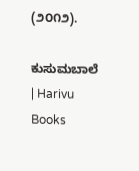(೨೦೧೨).

ಕುಸುಮಬಾಲೆ | Harivu Books